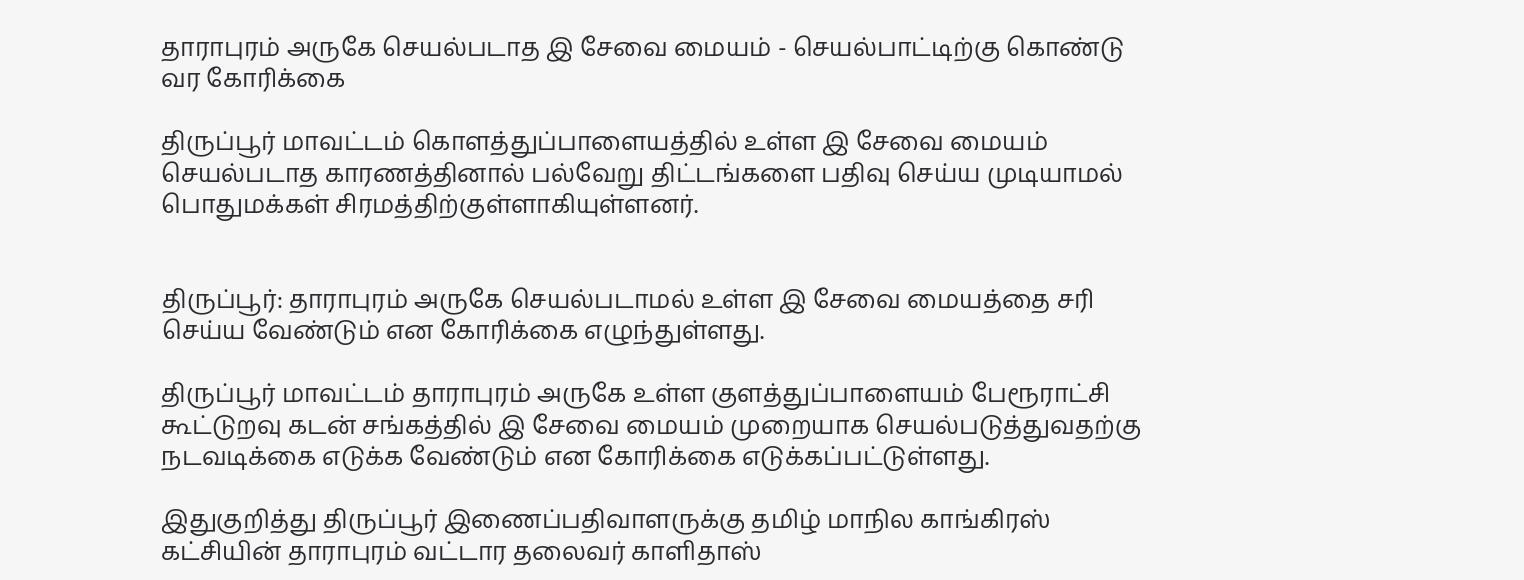தாராபுரம் அருகே செயல்படாத இ சேவை மையம் - செயல்பாட்டிற்கு கொண்டு வர கோரிக்கை

திருப்பூர் மாவட்டம் கொளத்துப்பாளையத்தில் உள்ள இ சேவை மையம் செயல்படாத காரணத்தினால் பல்வேறு திட்டங்களை பதிவு செய்ய முடியாமல் பொதுமக்கள் சிரமத்திற்குள்ளாகியுள்ளனர்.


திருப்பூர்: தாராபுரம் அருகே செயல்படாமல் உள்ள இ சேவை மையத்தை சரி செய்ய வேண்டும் என கோரிக்கை எழுந்துள்ளது.

திருப்பூர் மாவட்டம் தாராபுரம் அருகே உள்ள குளத்துப்பாளையம் பேரூராட்சி கூட்டுறவு கடன் சங்கத்தில் இ சேவை மையம் முறையாக செயல்படுத்துவதற்கு நடவடிக்கை எடுக்க வேண்டும் என கோரிக்கை எடுக்கப்பட்டுள்ளது.

இதுகுறித்து திருப்பூர் இணைப்பதிவாளருக்கு தமிழ் மாநில காங்கிரஸ் கட்சியின் தாராபுரம் வட்டார தலைவர் காளிதாஸ்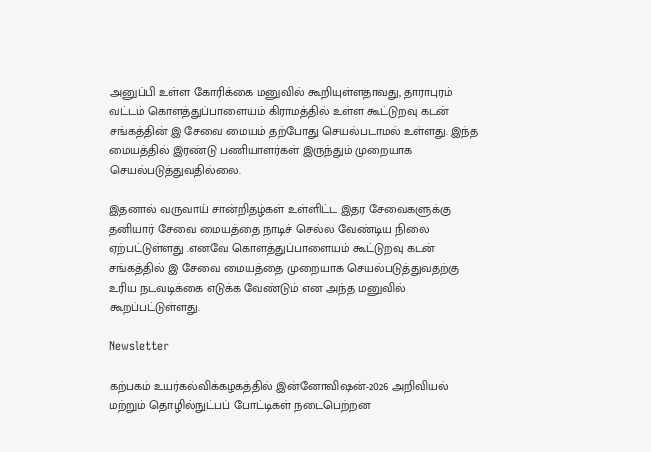அனுப்பி உள்ள கோரிக்கை மனுவில் கூறியுள்ளதாவது, தாராபுரம் வட்டம் கொளத்துப்பாளையம் கிராமத்தில் உள்ள கூட்டுறவு கடன் சங்கத்தின் இ சேவை மையம் தற்போது செயல்படாமல் உள்ளது. இந்த மையத்தில் இரண்டு பணியாளர்கள் இருந்தும் முறையாக செயல்படுத்துவதில்லை.

இதனால் வருவாய் சான்றிதழ்கள் உள்ளிட்ட இதர சேவைகளுக்கு தனியார் சேவை மையத்தை நாடிச் செல்ல வேண்டிய நிலை ஏற்பட்டுள்ளது .எனவே கொளத்துப்பாளையம் கூட்டுறவு கடன் சங்கத்தில் இ சேவை மையத்தை முறையாக செயல்படுத்துவதற்கு உரிய நடவடிக்கை எடுக்க வேண்டும் என அந்த மனுவில் கூறப்பட்டுள்ளது.

Newsletter

கற்பகம் உயர்கல்விக்கழகத்தில் இன்னோவிஷன்-2026 அறிவியல் மற்றும் தொழில்நுட்பப் போட்டிகள் நடைபெற்றன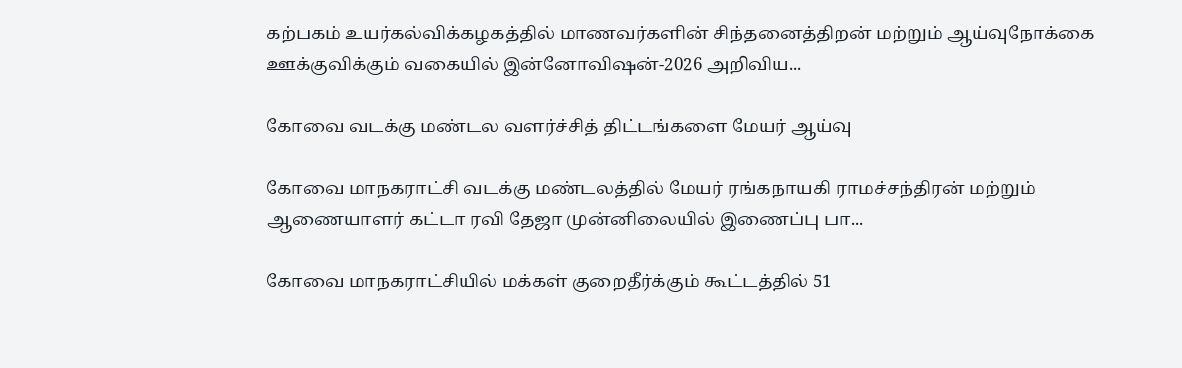கற்பகம் உயர்கல்விக்கழகத்தில் மாணவர்களின் சிந்தனைத்திறன் மற்றும் ஆய்வுநோக்கை ஊக்குவிக்கும் வகையில் இன்னோவிஷன்-2026 அறிவிய...

கோவை வடக்கு மண்டல வளர்ச்சித் திட்டங்களை மேயர் ஆய்வு

கோவை மாநகராட்சி வடக்கு மண்டலத்தில் மேயர் ரங்கநாயகி ராமச்சந்திரன் மற்றும் ஆணையாளர் கட்டா ரவி தேஜா முன்னிலையில் இணைப்பு பா...

கோவை மாநகராட்சியில் மக்கள் குறைதீர்க்கும் கூட்டத்தில் 51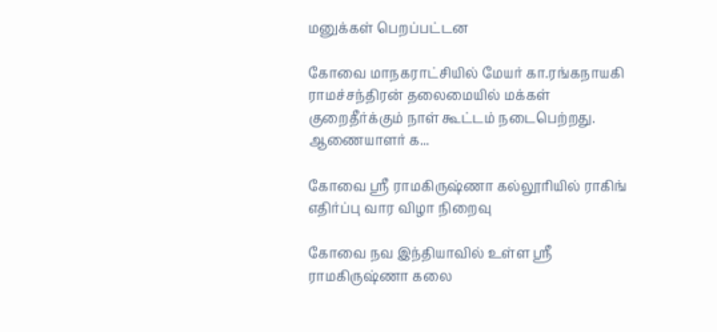மனுக்கள் பெறப்பட்டன

கோவை மாநகராட்சியில் மேயர் கா.ரங்கநாயகி ராமச்சந்திரன் தலைமையில் மக்கள் குறைதீர்க்கும் நாள் கூட்டம் நடைபெற்றது. ஆணையாளர் க...

கோவை ஸ்ரீ ராமகிருஷ்ணா கல்லூரியில் ராகிங் எதிர்ப்பு வார விழா நிறைவு

கோவை நவ இந்தியாவில் உள்ள ஸ்ரீ ராமகிருஷ்ணா கலை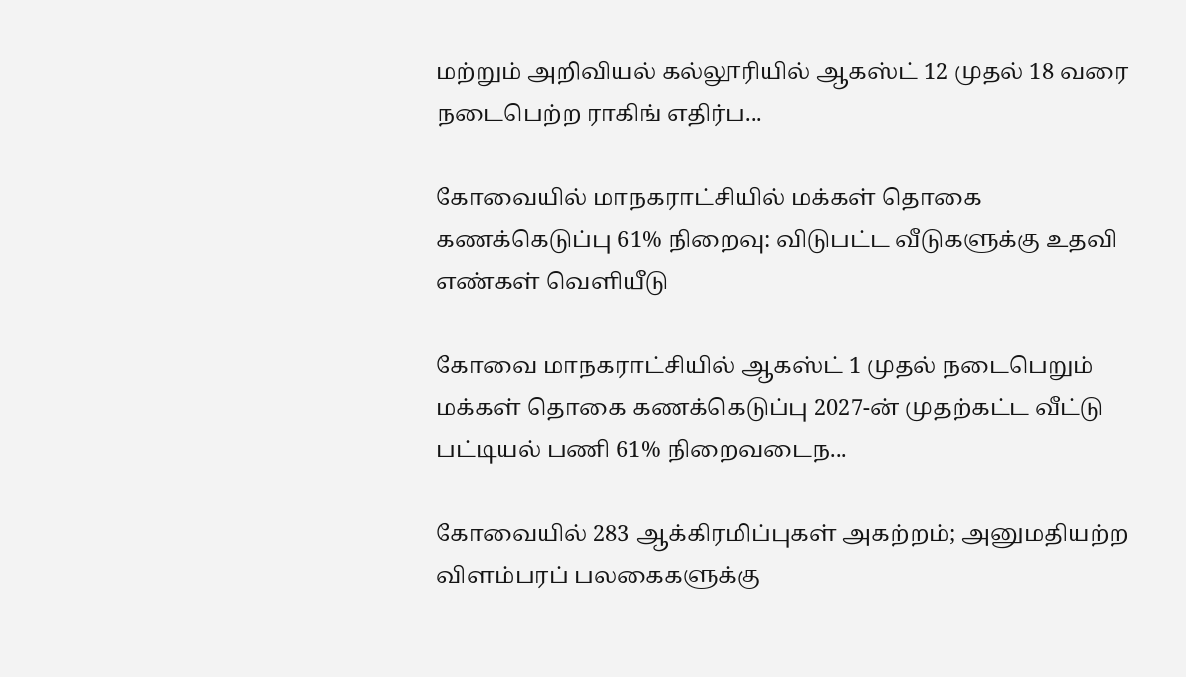மற்றும் அறிவியல் கல்லூரியில் ஆகஸ்ட் 12 முதல் 18 வரை நடைபெற்ற ராகிங் எதிர்ப...

கோவையில் மாநகராட்சியில் மக்கள் தொகை கணக்கெடுப்பு 61% நிறைவு: விடுபட்ட வீடுகளுக்கு உதவி எண்கள் வெளியீடு

கோவை மாநகராட்சியில் ஆகஸ்ட் 1 முதல் நடைபெறும் மக்கள் தொகை கணக்கெடுப்பு 2027-ன் முதற்கட்ட வீட்டு பட்டியல் பணி 61% நிறைவடைந...

கோவையில் 283 ஆக்கிரமிப்புகள் அகற்றம்; அனுமதியற்ற விளம்பரப் பலகைகளுக்கு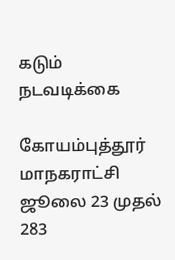கடும் நடவடிக்கை

கோயம்புத்தூர் மாநகராட்சி ஜூலை 23 முதல் 283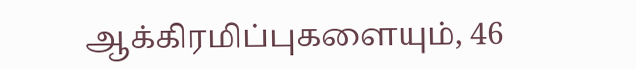ஆக்கிரமிப்புகளையும், 46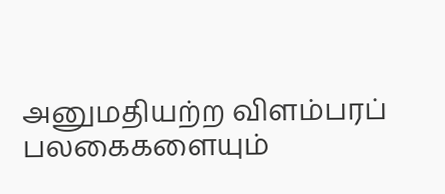அனுமதியற்ற விளம்பரப் பலகைகளையும்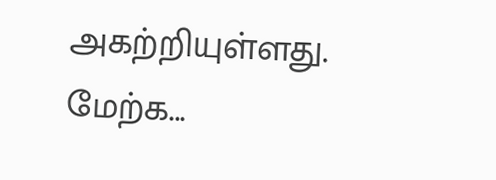அகற்றியுள்ளது. மேற்க...